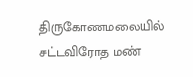திருகோணமலையில் சட்டவிரோத மண்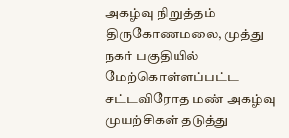அகழ்வு நிறுத்தம்
திருகோணமலை, முத்து நகர் பகுதியில் மேற்கொள்ளப்பட்ட சட்டவிரோத மண் அகழ்வு முயற்சிகள் தடுத்து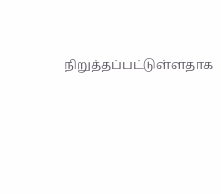நிறுத்தப்பட்டுள்ளதாக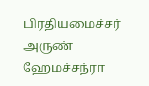பிரதியமைச்சர் அருண் ஹேமச்சந்ரா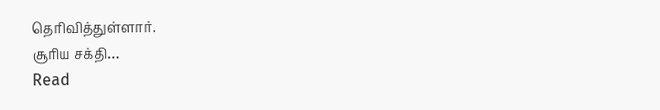தெரிவித்துள்ளார்.
சூரிய சக்தி…
Read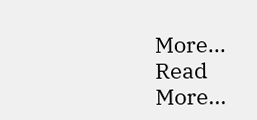More...
Read More...